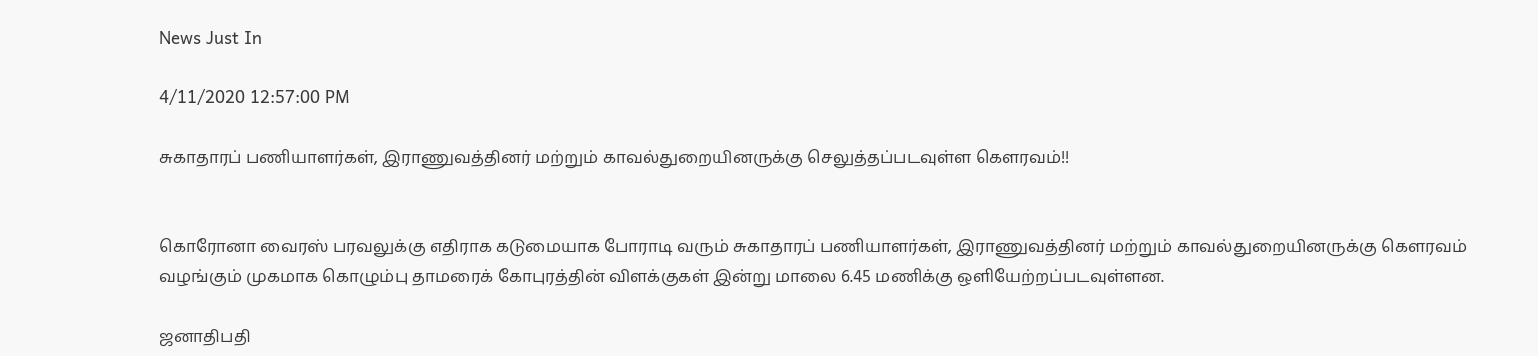News Just In

4/11/2020 12:57:00 PM

சுகாதாரப் பணியாளர்கள், இராணுவத்தினர் மற்றும் காவல்துறையினருக்கு செலுத்தப்படவுள்ள கௌரவம்!!


கொரோனா வைரஸ் பரவலுக்கு எதிராக கடுமையாக போராடி வரும் சுகாதாரப் பணியாளர்கள், இராணுவத்தினர் மற்றும் காவல்துறையினருக்கு கௌரவம் வழங்கும் முகமாக கொழும்பு தாமரைக் கோபுரத்தின் விளக்குகள் இன்று மாலை 6.45 மணிக்கு ஒளியேற்றப்படவுள்ளன.

ஜனாதிபதி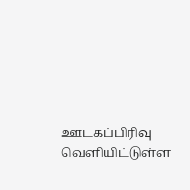ஊடகப்பிரிவு வெளியிட்டுள்ள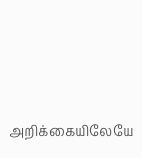அறிக்கையிலேயே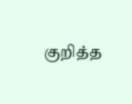குறித்த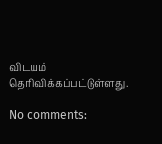விடயம் தெரிவிக்கப்பட்டுள்ளது.

No comments: